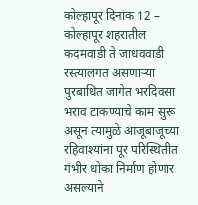कोल्हापूर दिनांक 12 – कोल्हापूर शहरातील कदमवाडी ते जाधववाडी रस्त्यालगत असणाऱ्या पुरबाधित जागेत भरदिवसा भराव टाकण्याचे काम सुरू असून त्यामुळे आजूबाजूच्या रहिवाश्यांना पूर परिस्थितीत गंभीर धोका निर्माण होणार असल्याने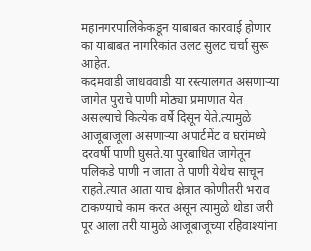महानगरपालिकेकडून याबाबत कारवाई होणार का याबाबत नागरिकांत उलट सुलट चर्चा सुरू आहेत.
कदमवाडी जाधववाडी या रस्त्यालगत असणाऱ्या जागेत पुराचे पाणी मोठ्या प्रमाणात येत असल्याचे कित्येक वर्षे दिसून येते.त्यामुळे आजूबाजूला असणाऱ्या अपार्टमेंट व घरांमध्ये दरवर्षी पाणी घुसते.या पुरबाधित जागेतून पलिकडे पाणी न जाता ते पाणी येथेच साचून राहते.त्यात आता याच क्षेत्रात कोणीतरी भराव टाकण्याचे काम करत असून त्यामुळे थोडा जरी पूर आला तरी यामुळे आजूबाजूच्या रहिवाश्यांना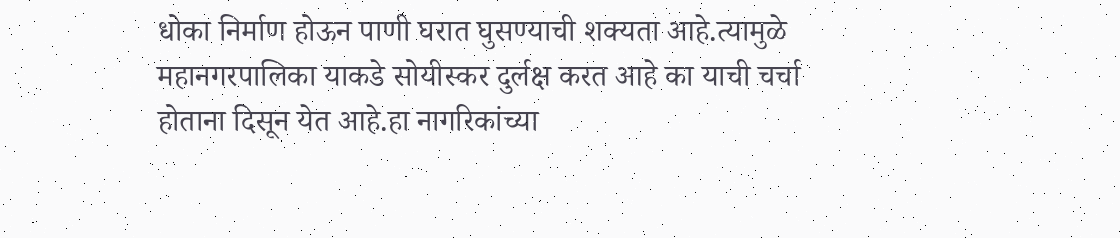धोका निर्माण होऊन पाणी घरात घुसण्याची शक्यता आहे.त्यामुळे महानगरपालिका याकडे सोयीस्कर दुर्लक्ष करत आहे का याची चर्चा होताना दिसून येत आहे.हा नागरिकांच्या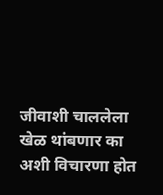जीवाशी चाललेला खेळ थांबणार का अशी विचारणा होत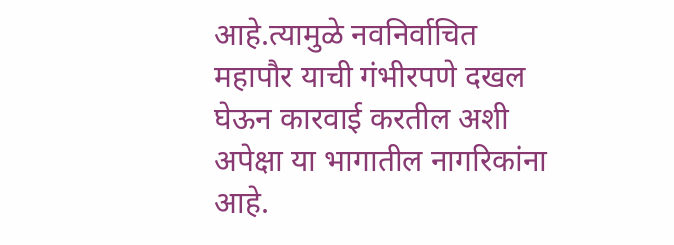आहे.त्यामुळे नवनिर्वाचित महापौर याची गंभीरपणे दखल घेऊन कारवाई करतील अशी अपेक्षा या भागातील नागरिकांना आहे.